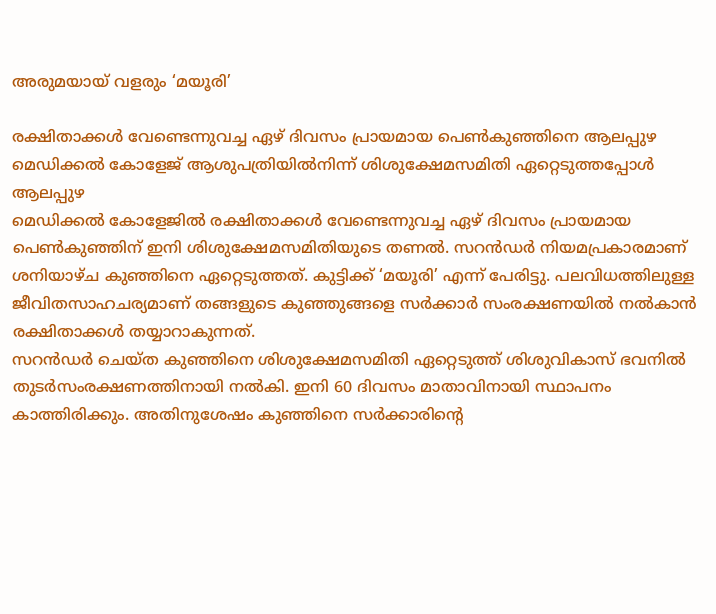അരുമയായ് വളരും ‘മയൂരി’

രക്ഷിതാക്കൾ വേണ്ടെന്നുവച്ച ഏഴ് ദിവസം പ്രായമായ പെൺകുഞ്ഞിനെ ആലപ്പുഴ മെഡിക്കൽ കോളേജ് ആശുപത്രിയിൽനിന്ന് ശിശുക്ഷേമസമിതി ഏറ്റെടുത്തപ്പോൾ
ആലപ്പുഴ
മെഡിക്കൽ കോളേജിൽ രക്ഷിതാക്കൾ വേണ്ടെന്നുവച്ച ഏഴ് ദിവസം പ്രായമായ പെൺകുഞ്ഞിന് ഇനി ശിശുക്ഷേമസമിതിയുടെ തണൽ. സറൻഡർ നിയമപ്രകാരമാണ് ശനിയാഴ്ച കുഞ്ഞിനെ ഏറ്റെടുത്തത്. കുട്ടിക്ക് ‘മയൂരി’ എന്ന് പേരിട്ടു. പലവിധത്തിലുള്ള ജീവിതസാഹചര്യമാണ് തങ്ങളുടെ കുഞ്ഞുങ്ങളെ സർക്കാർ സംരക്ഷണയിൽ നൽകാൻ രക്ഷിതാക്കൾ തയ്യാറാകുന്നത്.
സറൻഡർ ചെയ്ത കുഞ്ഞിനെ ശിശുക്ഷേമസമിതി ഏറ്റെടുത്ത് ശിശുവികാസ് ഭവനിൽ തുടർസംരക്ഷണത്തിനായി നൽകി. ഇനി 60 ദിവസം മാതാവിനായി സ്ഥാപനം കാത്തിരിക്കും. അതിനുശേഷം കുഞ്ഞിനെ സർക്കാരിന്റെ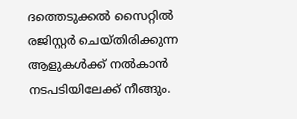ദത്തെടുക്കൽ സൈറ്റിൽ രജിസ്റ്റർ ചെയ്തിരിക്കുന്ന ആളുകൾക്ക് നൽകാൻ നടപടിയിലേക്ക് നീങ്ങും.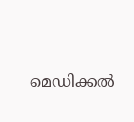മെഡിക്കൽ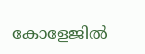കോളേജിൽ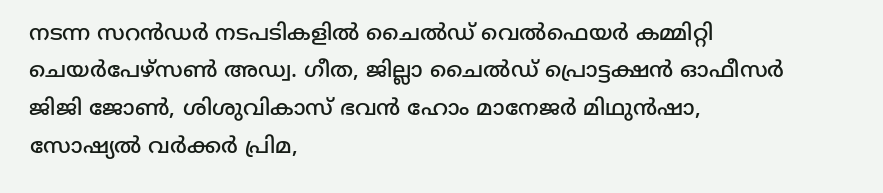നടന്ന സറൻഡർ നടപടികളിൽ ചൈൽഡ് വെൽഫെയർ കമ്മിറ്റി ചെയർപേഴ്സൺ അഡ്വ. ഗീത, ജില്ലാ ചൈൽഡ് പ്രൊട്ടക്ഷൻ ഓഫീസർ ജിജി ജോൺ, ശിശുവികാസ് ഭവൻ ഹോം മാനേജർ മിഥുൻഷാ, സോഷ്യൽ വർക്കർ പ്രിമ,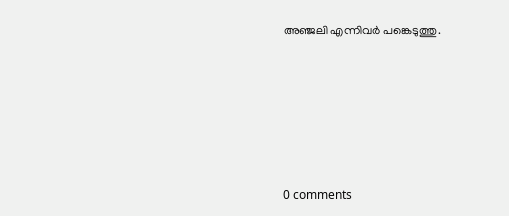അഞ്ജലി എന്നിവർ പങ്കെടുത്തു.










0 comments